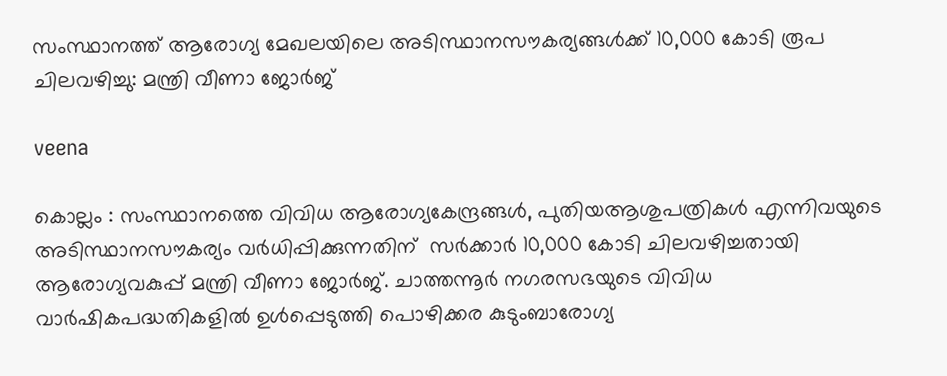സംസ്ഥാനത്ത് ആരോഗ്യ മേഖലയിലെ അടിസ്ഥാനസൗകര്യങ്ങൾക്ക് 10,000 കോടി രൂപ ചിലവഴിച്ചു: മന്ത്രി വീണാ ജോർജ്

veena

കൊല്ലം : സംസ്ഥാനത്തെ വിവിധ ആരോഗ്യകേന്ദ്രങ്ങൾ, പുതിയആശുപത്രികൾ എന്നിവയുടെ അടിസ്ഥാനസൗകര്യം വർധിപ്പിക്കുന്നതിന്  സർക്കാർ 10,000 കോടി ചിലവഴിച്ചതായി ആരോഗ്യവകുപ്പ് മന്ത്രി വീണാ ജോർജ്. ചാത്തന്നൂർ നഗരസഭയുടെ വിവിധ വാർഷികപദ്ധതികളിൽ ഉൾപ്പെടുത്തി പൊഴിക്കര കുടുംബാരോഗ്യ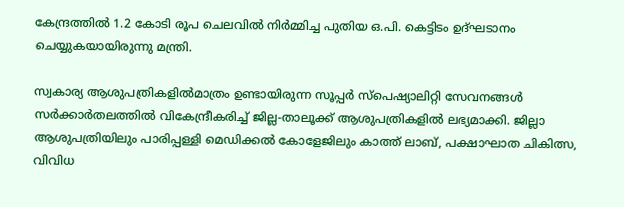കേന്ദ്രത്തിൽ 1.2 കോടി രൂപ ചെലവിൽ നിർമ്മിച്ച പുതിയ ഒ.പി. കെട്ടിടം ഉദ്ഘടാനം ചെയ്യുകയായിരുന്നു മന്ത്രി.

സ്വകാര്യ ആശുപത്രികളിൽമാത്രം ഉണ്ടായിരുന്ന സൂപ്പർ സ്‌പെഷ്യാലിറ്റി സേവനങ്ങൾ സർക്കാർതലത്തിൽ വികേന്ദ്രീകരിച്ച് ജില്ല-താലൂക്ക് ആശുപത്രികളിൽ ലഭ്യമാക്കി. ജില്ലാ ആശുപത്രിയിലും പാരിപ്പള്ളി മെഡിക്കൽ കോളേജിലും കാത്ത് ലാബ്, പക്ഷാഘാത ചികിത്സ, വിവിധ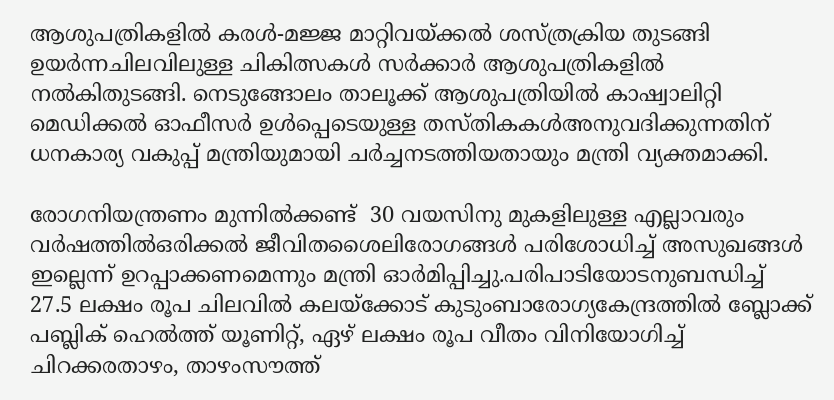ആശുപത്രികളിൽ കരൾ-മജ്ജ മാറ്റിവയ്ക്കൽ ശസ്ത്രക്രിയ തുടങ്ങി ഉയർന്നചിലവിലുള്ള ചികിത്സകൾ സർക്കാർ ആശുപത്രികളിൽ നൽകിതുടങ്ങി. നെടുങ്ങോലം താലൂക്ക് ആശുപത്രിയിൽ കാഷ്വാലിറ്റി മെഡിക്കൽ ഓഫീസർ ഉൾപ്പെടെയുള്ള തസ്തികകൾഅനുവദിക്കുന്നതിന് ധനകാര്യ വകുപ്പ് മന്ത്രിയുമായി ചർച്ചനടത്തിയതായും മന്ത്രി വ്യക്തമാക്കി.

രോഗനിയന്ത്രണം മുന്നിൽക്കണ്ട്  30 വയസിനു മുകളിലുള്ള എല്ലാവരും വർഷത്തിൽഒരിക്കൽ ജീവിതശൈലിരോഗങ്ങൾ പരിശോധിച്ച് അസുഖങ്ങൾ ഇല്ലെന്ന് ഉറപ്പാക്കണമെന്നും മന്ത്രി ഓർമിപ്പിച്ചു.പരിപാടിയോടനുബന്ധിച്ച് 27.5 ലക്ഷം രൂപ ചിലവിൽ കലയ്‌ക്കോട് കുടുംബാരോഗ്യകേന്ദ്രത്തിൽ ബ്ലോക്ക് പബ്ലിക് ഹെൽത്ത് യൂണിറ്റ്, ഏഴ് ലക്ഷം രൂപ വീതം വിനിയോഗിച്ച് ചിറക്കരതാഴം, താഴംസൗത്ത്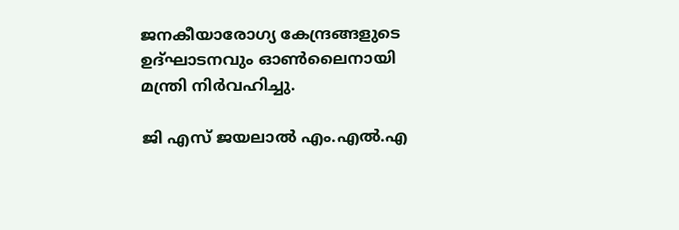ജനകീയാരോഗ്യ കേന്ദ്രങ്ങളുടെ ഉദ്ഘാടനവും ഓൺലൈനായി മന്ത്രി നിർവഹിച്ചു.

ജി എസ് ജയലാൽ എം.എൽ.എ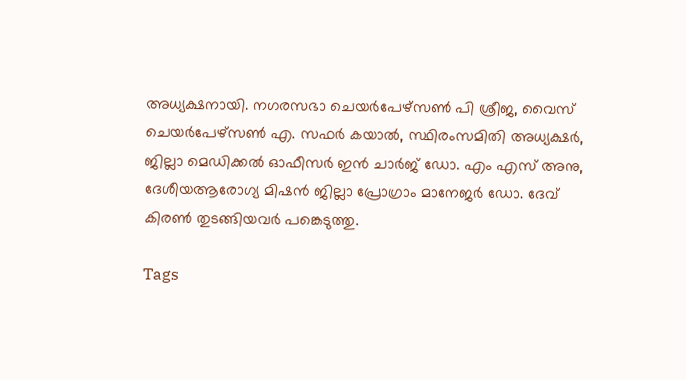അധ്യക്ഷനായി. നഗരസഭാ ചെയർപേഴ്‌സൺ പി ശ്രീജ, വൈസ് ചെയർപേഴ്‌സൺ എ. സഫർ കയാൽ, സ്ഥിരംസമിതി അധ്യക്ഷർ, ജില്ലാ മെഡിക്കൽ ഓഫീസർ ഇൻ ചാർജ് ഡോ. എം എസ് അനു, ദേശീയആരോഗ്യ മിഷൻ ജില്ലാ പ്രോഗ്രാം മാനേജർ ഡോ. ദേവ് കിരൺ തുടങ്ങിയവർ പങ്കെടുത്തു.

Tags